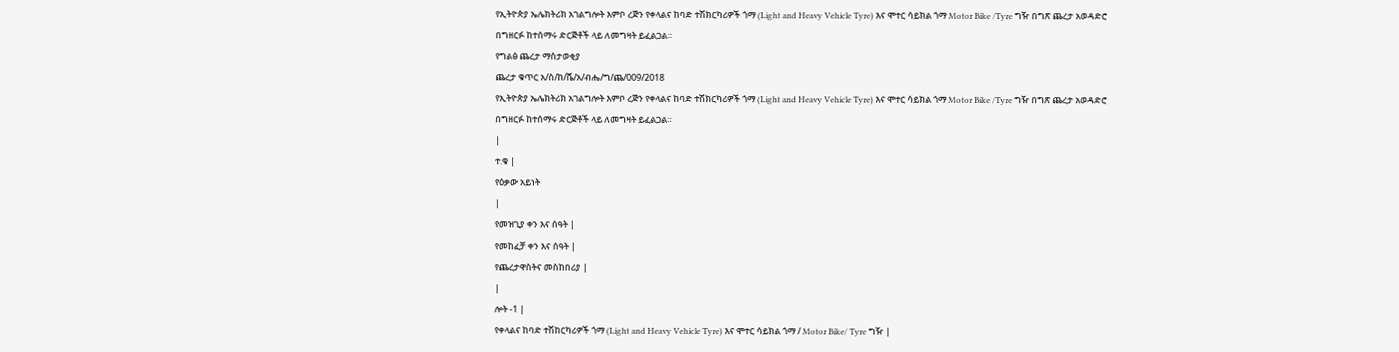የኢትዮጵያ ኤሌክትሪክ አገልግሎት እምቦ ረጅን የቀላልና ከባድ ተሽክርካሪዎች ጎማ (Light and Heavy Vehicle Tyre) እና ሞተር ሳይክል ጎማ Motor Bike /Tyre ግዥ በግጽ ጨረታ አወዳድሮ በግዘርፉ ከተሰማሩ ድርጅቶች ላይ ለመግዛት ይፈልጋል።
የግልፅ ጨረታ ማስታወቂያ
ጨረታ ቁጥር አ/ስ/ከ/ሼ/አ/ብሔ/ግ/ጨ/009/2018
የኢትዮጵያ ኤሌክትሪክ አገልግሎት እምቦ ረጅን የቀላልና ከባድ ተሽክርካሪዎች ጎማ (Light and Heavy Vehicle Tyre) እና ሞተር ሳይክል ጎማ Motor Bike /Tyre ግዥ በግጽ ጨረታ አወዳድሮ በግዘርፉ ከተሰማሩ ድርጅቶች ላይ ለመግዛት ይፈልጋል።
|
ተ.ቁ |
የዕቃው አይነት
|
የመዝጊያ ቀን እና ሰዓት |
የመከፈቻ ቀን እና ሰዓት |
የጨረታዋስትና መስከበሪያ |
|
ሎት -1 |
የቀላልና ከባድ ተሽከርካሪዎች ጎማ (Light and Heavy Vehicle Tyre) እና ሞተር ሳይክል ጎማ / Motor Bike/ Tyre ግዥ |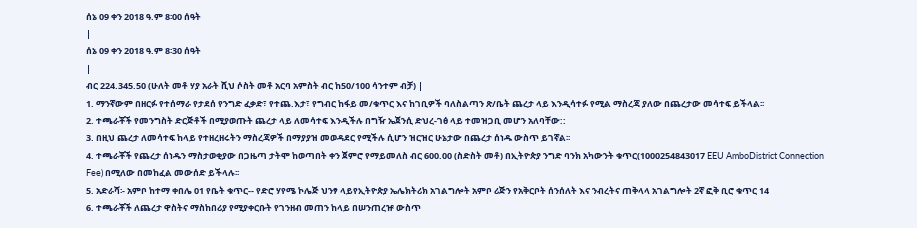ሰኔ 09 ቀን 2018 ዓ.ም 8፡00 ሰዓት
|
ሰኔ 09 ቀን 2018 ዓ.ም 8፡30 ሰዓት
|
ብር 224.345.50 (ሁለት መቶ ሃያ አራት ሺህ ሶስት መቶ አርባ አምስት ብር ከ50/100 ሳንተም ብቻ) |
1. ማንኛውም በዘርፉ የተሰማራ የታደሰ የንግድ ፈቃድ፣ የተጨ.እታ፣ የግብር ከፋይ መ/ቁጥር እና ከገቢዎች ባለስልጣን ጽ/ቤት ጨረታ ላይ እንዲሳተፉ የሚል ማስረጃ ያለው በጨረታው መሳተፍ ይችላል፡፡
2. ተጫራቾች የመንግስት ድርጅቶች በሚያወጡት ጨረታ ላይ ለመሳተፍ እንዲችሉ በግዥ ኤጀንሲ ድህረ-ገፅ ላይ ተመዝጋቢ መሆን አለባቸው::
3. በዚህ ጨረታ ለመሳተፍ ከላይ የተዘረዘሩትን ማስረጃዎች በማያያዝ መወዳደር የሚችሉ ሲሆን ዝርዝር ሁኔታው በጨረታ ሰነዱ ውስጥ ይገኛል፡፡
4. ተጫራቾች የጨረታ ሰነዱን ማስታወቂያው በጋዜጣ ታትሞ ከወጣበት ቀን ጀምሮ የማይመለስ ብር 600.00 (ስድስት መቶ) በኢትዮጵያ ንግድ ባንክ አካውንት ቁጥር(1000254843017 EEU AmboDistrict Connection Fee) በሚለው በመከፈል መውሰድ ይችላሉ፡፡
5. አድራሻ፡- አምቦ ከተማ ቀበሌ 01 የቤት ቁጥር-- የድሮ ሃየሜ ኮሌጅ ህንፃ ላይየኢትዮጵያ ኤሌክትሪክ አገልግሎት አምቦ ሪጅን የአቅርቦት ሰንሰለት እና ንብረትና ጠቅላላ አገልግሎት 2ኛ ፎቅ ቢሮ ቁጥር 14
6. ተጫራቾች ለጨረታ ዋስትና ማስከበሪያ የሚያቀርቡት የገንዘብ መጠን ከላይ በሠንጠረዡ ውስጥ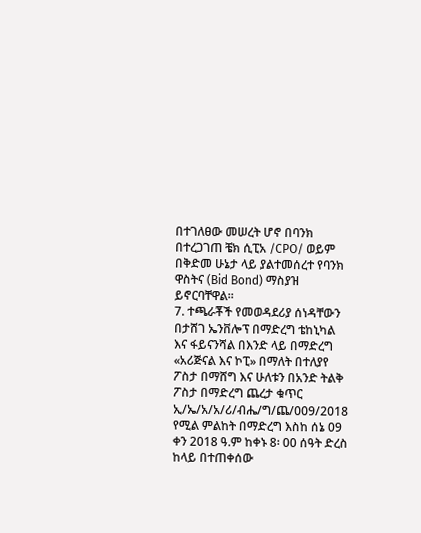በተገለፀው መሠረት ሆኖ በባንክ በተረጋገጠ ቼክ ሲፒአ /CPO/ ወይም በቅድመ ሁኔታ ላይ ያልተመሰረተ የባንክ ዋስትና (Bid Bond) ማስያዝ ይኖርባቸዋል፡፡
7. ተጫራቾች የመወዳደሪያ ሰነዳቸውን በታሸገ ኤንቨሎፕ በማድረግ ቴከኒካል እና ፋይናንሻል በእንድ ላይ በማድረግ «አሪጅናል እና ኮፒ» በማለት በተለያየ ፖስታ በማሸግ እና ሁለቱን በአንድ ትልቅ ፖስታ በማድረግ ጨረታ ቁጥር ኢ/ኤ/አ/አ/ሪ/ብሔ/ግ/ጨ/009/2018 የሚል ምልከት በማድረግ እስከ ሰኔ 09 ቀን 2018 ዓ.ም ከቀኑ 8፡ 00 ሰዓት ድረስ ከላይ በተጠቀሰው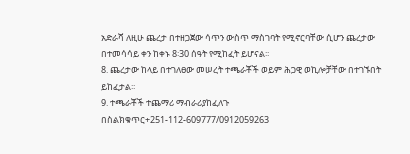አድራሻ ለዚሁ ጨረታ በተዘጋጀው ሳጥን ውስጥ ማስገባት የሚኖርባቸው ሲሆን ጨረታው በተመሳሳይ ቀን ከቀኑ 8፡30 ሰዓት የሚከፈት ይሆናል፡፡
8. ጨረታው ከላይ በተገለፀው መሠረት ተጫራቾች ወይም ሕጋዊ ወኪሎቻቸው በተገኙበት ይከፈታል፡፡
9. ተጫራቾች ተጨማሪ ማብራሪያከፈለጉ በስልክቁጥር+251-112-609777/0912059263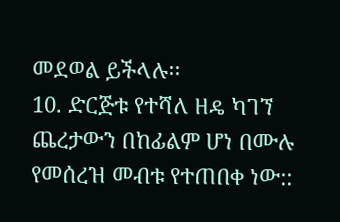መደወል ይችላሉ፡፡
10. ድርጅቱ የተሻለ ዘዴ ካገኘ ጨረታውን በከፊልም ሆነ በሙሉ የመሰረዝ መብቱ የተጠበቀ ነው::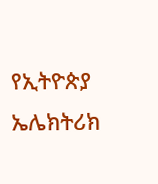የኢትዮጵያ ኤሌክትሪክ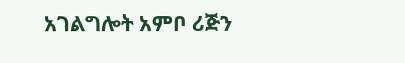አገልግሎት አምቦ ሪጅን